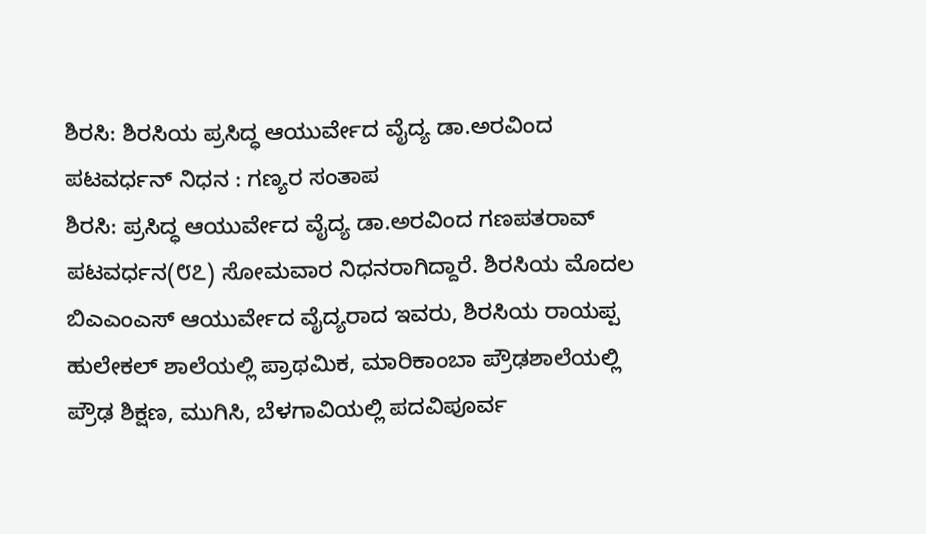ಶಿರಸಿ: ಶಿರಸಿಯ ಪ್ರಸಿದ್ಧ ಆಯುರ್ವೇದ ವೈದ್ಯ ಡಾ.ಅರವಿಂದ ಪಟವರ್ಧನ್ ನಿಧನ : ಗಣ್ಯರ ಸಂತಾಪ
ಶಿರಸಿ: ಪ್ರಸಿದ್ಧ ಆಯುರ್ವೇದ ವೈದ್ಯ ಡಾ.ಅರವಿಂದ ಗಣಪತರಾವ್ ಪಟವರ್ಧನ(೮೭) ಸೋಮವಾರ ನಿಧನರಾಗಿದ್ದಾರೆ. ಶಿರಸಿಯ ಮೊದಲ ಬಿಎಎಂಎಸ್ ಆಯುರ್ವೇದ ವೈದ್ಯರಾದ ಇವರು, ಶಿರಸಿಯ ರಾಯಪ್ಪ ಹುಲೇಕಲ್ ಶಾಲೆಯಲ್ಲಿ ಪ್ರಾಥಮಿಕ, ಮಾರಿಕಾಂಬಾ ಪ್ರೌಢಶಾಲೆಯಲ್ಲಿ ಪ್ರೌಢ ಶಿಕ್ಷಣ, ಮುಗಿಸಿ, ಬೆಳಗಾವಿಯಲ್ಲಿ ಪದವಿಪೂರ್ವ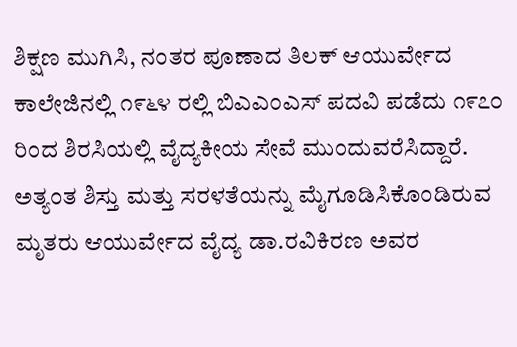ಶಿಕ್ಷಣ ಮುಗಿಸಿ, ನಂತರ ಪೂಣಾದ ತಿಲಕ್ ಆಯುರ್ವೇದ ಕಾಲೇಜಿನಲ್ಲಿ ೧೯೬೪ ರಲ್ಲಿ ಬಿಎಎಂಎಸ್ ಪದವಿ ಪಡೆದು ೧೯೭೦ ರಿಂದ ಶಿರಸಿಯಲ್ಲಿ ವೈದ್ಯಕೀಯ ಸೇವೆ ಮುಂದುವರೆಸಿದ್ದಾರೆ. ಅತ್ಯಂತ ಶಿಸ್ತು ಮತ್ತು ಸರಳತೆಯನ್ನು ಮೈಗೂಡಿಸಿಕೊಂಡಿರುವ ಮೃತರು ಆಯುರ್ವೇದ ವೈದ್ಯ ಡಾ.ರವಿಕಿರಣ ಅವರ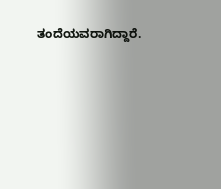ತಂದೆಯವರಾಗಿದ್ದಾರೆ.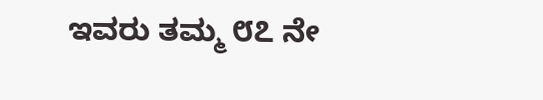ಇವರು ತಮ್ಮ ೮೭ ನೇ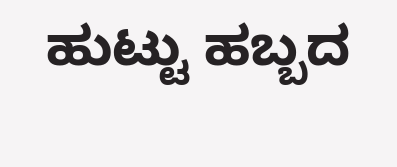ಹುಟ್ಟು ಹಬ್ಬದ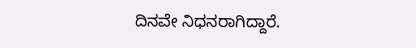ದಿನವೇ ನಿಧನರಾಗಿದ್ದಾರೆ.